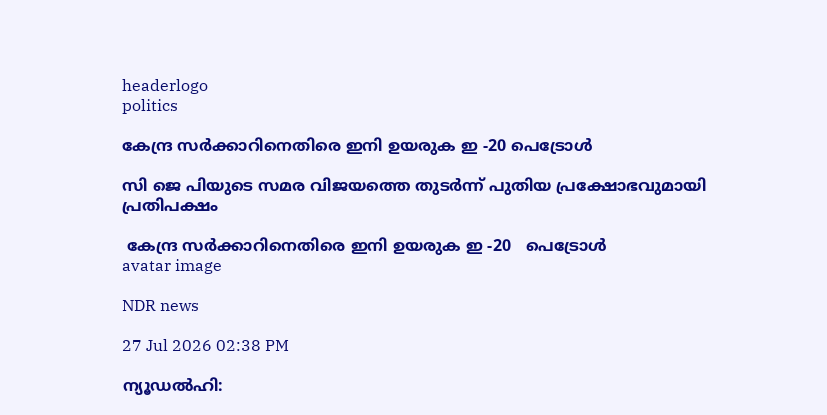headerlogo
politics

കേന്ദ്ര സർക്കാറിനെതിരെ ഇനി ഉയരുക ഇ -20 പെട്രോൾ

സി ജെ പിയുടെ സമര വിജയത്തെ തുടർന്ന് പുതിയ പ്രക്ഷോഭവുമായി പ്രതിപക്ഷം

 കേന്ദ്ര സർക്കാറിനെതിരെ ഇനി ഉയരുക ഇ -20   പെട്രോൾ
avatar image

NDR news

27 Jul 2026 02:38 PM

ന്യൂഡൽഹി: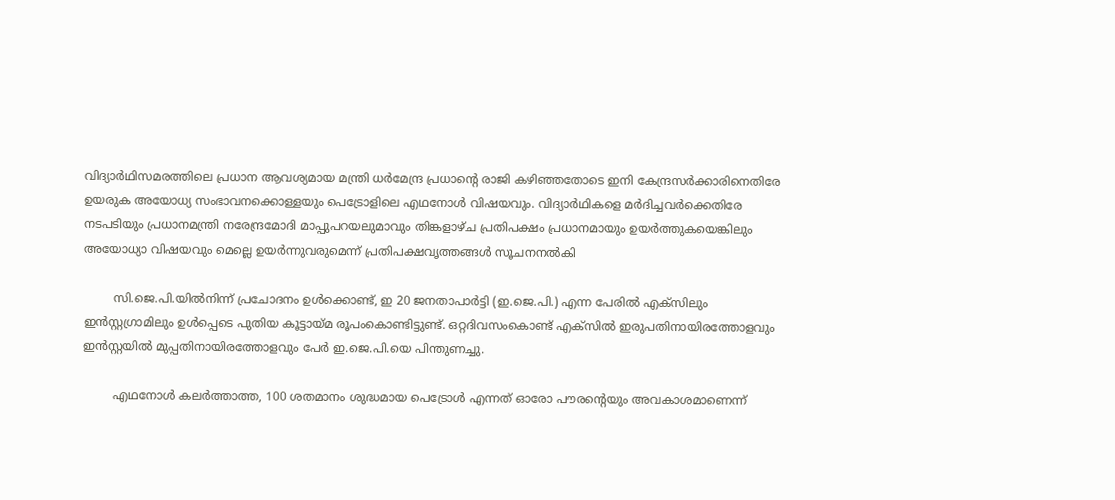വിദ്യാർഥിസമരത്തിലെ പ്രധാന ആവശ്യമായ മന്ത്രി ധർമേന്ദ്ര പ്രധാന്റെ രാജി കഴിഞ്ഞതോടെ ഇനി കേന്ദ്രസർക്കാരിനെതിരേ ഉയരുക അയോധ്യ സംഭാവനക്കൊള്ളയും പെട്രോളിലെ എഥനോൾ വിഷയവും. വിദ്യാർഥികളെ മർദിച്ചവർക്കെതിരേ നടപടിയും പ്രധാനമന്ത്രി നരേന്ദ്രമോദി മാപ്പുപറയലുമാവും തിങ്കളാഴ്ച പ്രതിപക്ഷം പ്രധാനമായും ഉയർത്തുകയെങ്കിലും അയോധ്യാ വിഷയവും മെല്ലെ ഉയർന്നുവരുമെന്ന് പ്രതിപക്ഷവൃത്തങ്ങൾ സൂചനനൽകി

        സി.ജെ.പി.യിൽനിന്ന് പ്രചോദനം ഉൾക്കൊണ്ട്, ഇ 20 ജനതാപാർട്ടി (ഇ.ജെ.പി.) എന്ന പേരിൽ എക്സിലും ഇൻസ്റ്റഗ്രാമിലും ഉൾപ്പെടെ പുതിയ കൂട്ടായ്മ രൂപംകൊണ്ടിട്ടുണ്ട്. ഒറ്റദിവസംകൊണ്ട് എക്സിൽ ഇരുപതിനായിരത്തോളവും ഇൻസ്റ്റയിൽ മുപ്പതിനായിരത്തോളവും പേർ ഇ.ജെ.പി.യെ പിന്തുണച്ചു.

        എഥനോൾ കലർത്താത്ത, 100 ശതമാനം ശുദ്ധമായ പെട്രോൾ എന്നത് ഓരോ പൗരന്റെയും അവകാശമാണെന്ന്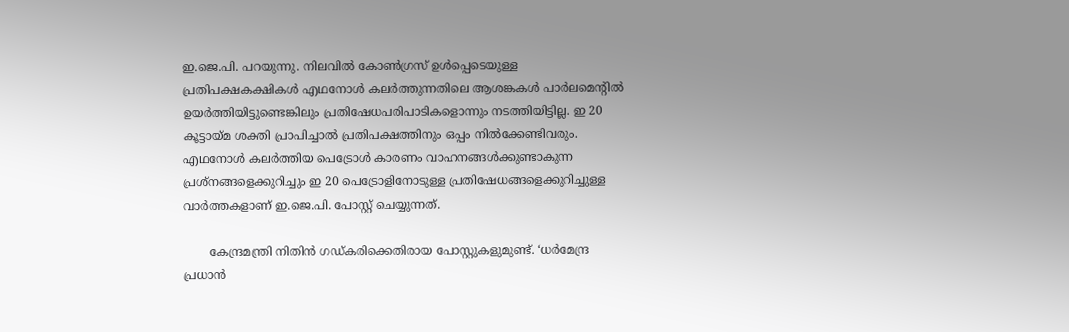ഇ.ജെ.പി. പറയുന്നു. നിലവിൽ കോൺഗ്രസ്‌ ഉൾപ്പെടെയുള്ള പ്രതിപക്ഷകക്ഷികൾ എഥനോൾ കലർത്തുന്നതിലെ ആശങ്കകൾ പാർലമെന്റിൽ ഉയർത്തിയിട്ടുണ്ടെങ്കിലും പ്രതിഷേധപരിപാടികളൊന്നും നടത്തിയിട്ടില്ല. ഇ 20 കൂട്ടായ്മ ശക്തി പ്രാപിച്ചാൽ പ്രതിപക്ഷത്തിനും ഒപ്പം നിൽക്കേണ്ടിവരും. എഥനോൾ കലർത്തിയ പെട്രോൾ കാരണം വാഹനങ്ങൾക്കുണ്ടാകുന്ന പ്രശ്നങ്ങളെക്കുറിച്ചും ഇ 20 പെട്രോളിനോടുള്ള പ്രതിഷേധങ്ങളെക്കുറിച്ചുള്ള വാർത്തകളാണ് ഇ.ജെ.പി. പോസ്റ്റ് ചെയ്യുന്നത്.

       കേന്ദ്രമന്ത്രി നിതിൻ ഗഡ്കരിക്കെതിരായ പോസ്റ്റുകളുമുണ്ട്. ‘ധർമേന്ദ്ര പ്രധാൻ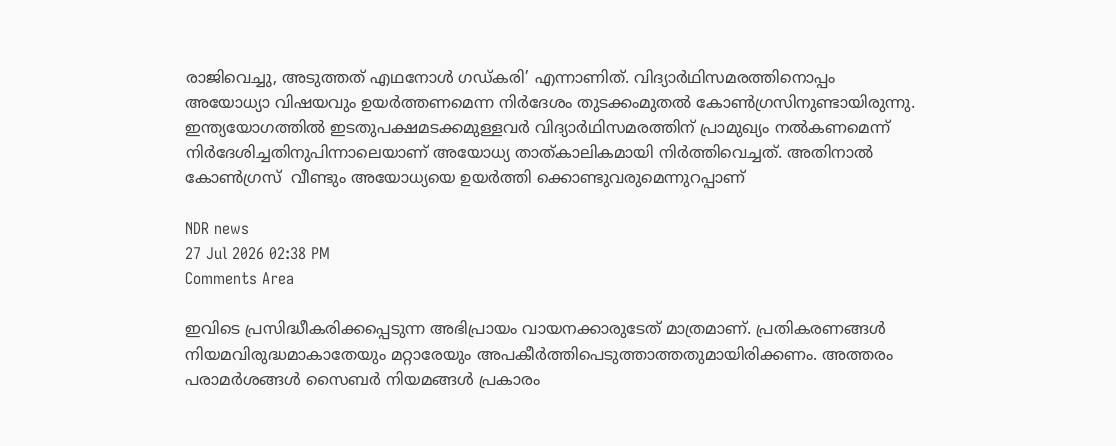രാജിവെച്ചു, അടുത്തത് എഥനോൾ ഗഡ്കരി’ എന്നാണിത്. വിദ്യാർഥിസമരത്തിനൊപ്പം അയോധ്യാ വിഷയവും ഉയർത്തണമെന്ന നിർദേശം തുടക്കംമുതൽ കോൺഗ്രസിനുണ്ടായിരുന്നു. ഇന്ത്യയോഗത്തിൽ ഇടതുപക്ഷമടക്കമുള്ളവർ വിദ്യാർഥിസമരത്തിന് പ്രാമുഖ്യം നൽകണമെന്ന് നിർദേശിച്ചതിനുപിന്നാലെയാണ് അയോധ്യ താത്‌കാലികമായി നിർത്തിവെച്ചത്. അതിനാൽ കോൺഗ്രസ്  വീണ്ടും അയോധ്യയെ ഉയർത്തി ക്കൊണ്ടുവരുമെന്നുറപ്പാണ്

NDR news
27 Jul 2026 02:38 PM
Comments Area

ഇവിടെ പ്രസിദ്ധീകരിക്കപ്പെടുന്ന അഭിപ്രായം വായനക്കാരുടേത് മാത്രമാണ്. പ്രതികരണങ്ങൾ നിയമവിരുദ്ധമാകാതേയും മറ്റാരേയും അപകീർത്തിപെടുത്താത്തതുമായിരിക്കണം. അത്തരം പരാമർശങ്ങൾ സൈബർ നിയമങ്ങൾ പ്രകാരം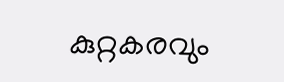കുറ്റകരവും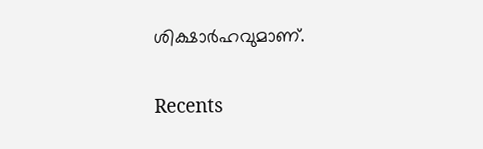ശിക്ഷാർഹവുമാണ്.

Recents